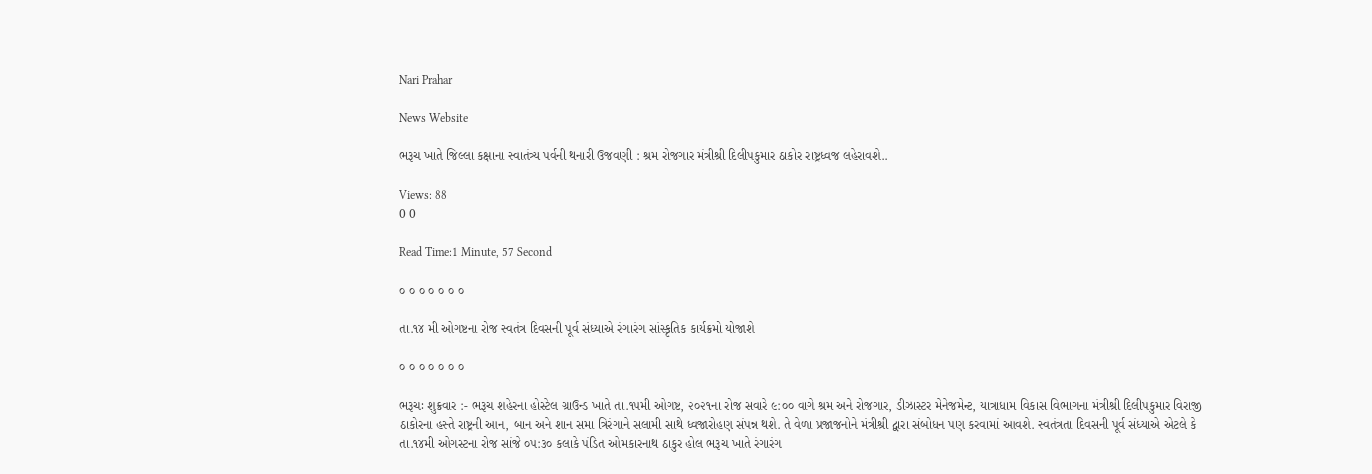Nari Prahar

News Website

ભરૂચ ખાતે જિલ્લા કક્ષાના સ્વાતંત્ર્ય પર્વની થનારી ઉજવણી : શ્રમ રોજગાર મંત્રીશ્રી દિલીપકુમાર ઠાકોર રાષ્ટ્રધ્વજ લહેરાવશે..

Views: 88
0 0

Read Time:1 Minute, 57 Second

૦ ૦ ૦ ૦ ૦ ૦ ૦

તા.૧૪ મી ઓગષ્ટના રોજ સ્વતંત્ર દિવસની પૂર્વ સંધ્યાએ રંગારંગ સાંસ્કૃતિક કાર્યક્રમો યોજાશે

૦ ૦ ૦ ૦ ૦ ૦ ૦

ભરૂચઃ શુક્રવાર :- ભરૂચ શહેરના હોસ્ટેલ ગ્રાઉન્ડ ખાતે તા.૧૫મી ઓગષ્ટ, ૨૦૨૧ના રોજ સવારે ૯:૦૦ વાગે શ્રમ અને રોજગાર, ડીઝાસ્ટર મેનેજમેન્ટ, યાત્રાધામ વિકાસ વિભાગના મંત્રીશ્રી દિલીપકુમાર વિરાજી ઠાકોરના હસ્તે રાષ્ટ્રની આન, બાન અને શાન સમા ત્રિરંગાને સલામી સાથે ધ્વજારોહણ સંપન્ન થશે. તે વેળા પ્રજાજનોને મંત્રીશ્રી દ્વારા સંબોધન પણ કરવામાં આવશે. સ્વતંત્રતા દિવસની પૂર્વ સંધ્યાએ એટલે કે તા.૧૪મી ઓગસ્ટના રોજ સાંજે ૦૫:૩૦ કલાકે પંડિત ઓમકારનાથ ઠાકુર હોલ ભરૂચ ખાતે રંગારંગ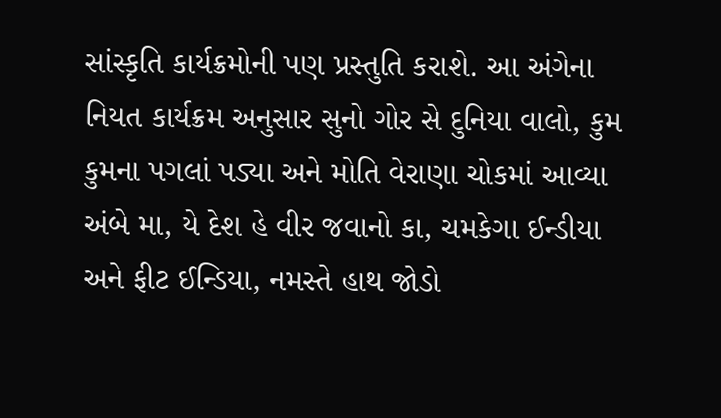સાંસ્કૃતિ કાર્યક્રમોની પણ પ્રસ્તુતિ કરાશે. આ અંગેના નિયત કાર્યક્રમ અનુસાર સુનો ગોર સે દુનિયા વાલો, કુમ કુમના પગલાં પડ્યા અને મોતિ વેરાણા ચોકમાં આવ્યા અંબે મા, યે દેશ હે વીર જવાનો કા, ચમકેગા ઈન્ડીયા અને ફીટ ઈન્ડિયા, નમસ્તે હાથ જોડો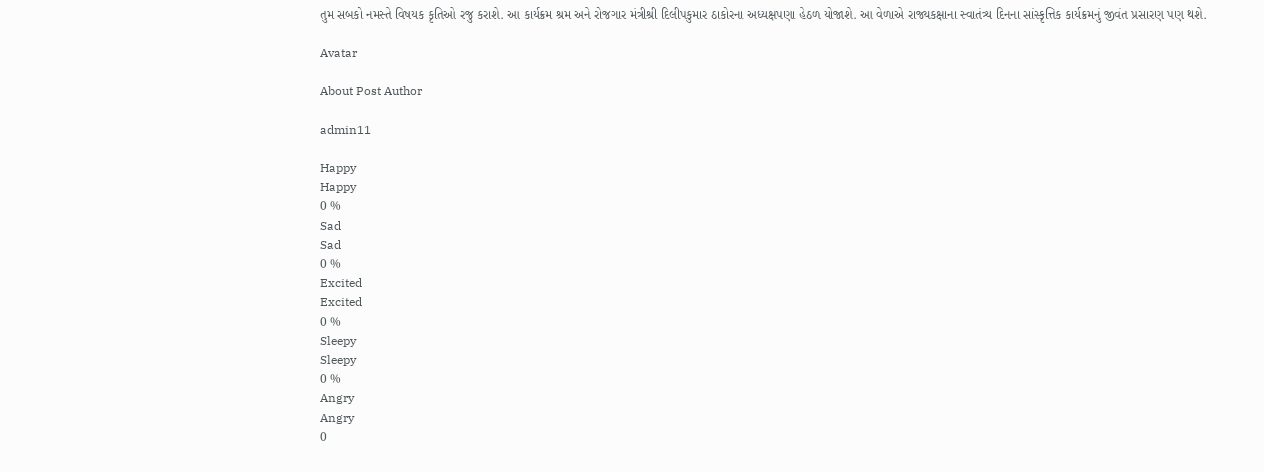તુમ સબકો નમસ્તે વિષયક કૃતિઓ રજુ કરાશે. આ કાર્યક્રમ શ્રમ અને રોજગાર મંત્રીશ્રી દિલીપકુમાર ઠાકોરના અધ્યક્ષપણા હેઠળ યોજાશે. આ વેળાએ રાજ્યકક્ષાના સ્વાતંત્ર્ય દિનના સાંસ્કૃત્તિક કાર્યક્રમનું જીવંત પ્રસારણ પણ થશે.

Avatar

About Post Author

admin11

Happy
Happy
0 %
Sad
Sad
0 %
Excited
Excited
0 %
Sleepy
Sleepy
0 %
Angry
Angry
0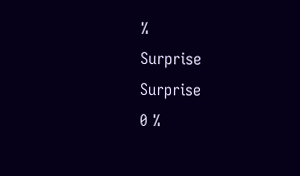%
Surprise
Surprise
0 %